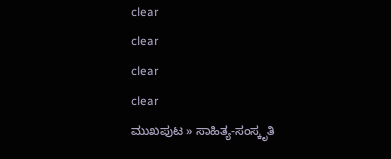clear
clear
clear
clear
ಮುಖಪುಟ » ಸಾಹಿತ್ಯ-ಸಂಸ್ಕೃತಿ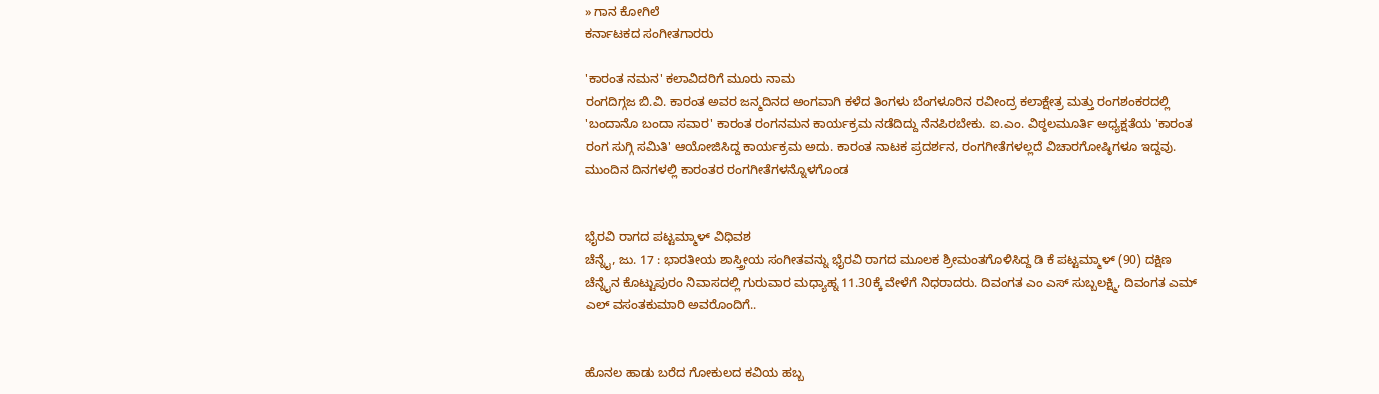» ಗಾನ ಕೋಗಿಲೆ
ಕರ್ನಾಟಕದ ಸಂಗೀತಗಾರರು

'ಕಾರಂತ ನಮನ' ಕಲಾವಿದರಿಗೆ ಮೂರು ನಾಮ
ರಂಗದಿಗ್ಗಜ ಬಿ.ವಿ. ಕಾರಂತ ಅವರ ಜನ್ಮದಿನದ ಅಂಗವಾಗಿ ಕಳೆದ ತಿಂಗಳು ಬೆಂಗಳೂರಿನ ರವೀಂದ್ರ ಕಲಾಕ್ಷೇತ್ರ ಮತ್ತು ರಂಗಶಂಕರದಲ್ಲಿ 'ಬಂದಾನೊ ಬಂದಾ ಸವಾರ' ಕಾರಂತ ರಂಗನಮನ ಕಾರ್ಯಕ್ರಮ ನಡೆದಿದ್ದು ನೆನಪಿರಬೇಕು. ಐ.ಎಂ. ವಿಠ್ಠಲಮೂರ್ತಿ ಅಧ್ಯಕ್ಷತೆಯ 'ಕಾರಂತ ರಂಗ ಸುಗ್ಗಿ ಸಮಿತಿ' ಆಯೋಜಿಸಿದ್ದ ಕಾರ್ಯಕ್ರಮ ಅದು. ಕಾರಂತ ನಾಟಕ ಪ್ರದರ್ಶನ, ರಂಗಗೀತೆಗಳಲ್ಲದೆ ವಿಚಾರಗೋಷ್ಠಿಗಳೂ ಇದ್ದವು. ಮುಂದಿನ ದಿನಗಳಲ್ಲಿ ಕಾರಂತರ ರಂಗಗೀತೆಗಳನ್ನೊಳಗೊಂಡ


ಭೈರವಿ ರಾಗದ ಪಟ್ಟಮ್ಮಾಳ್ ವಿಧಿವಶ
ಚೆನ್ನೈ, ಜು. 17 : ಭಾರತೀಯ ಶಾಸ್ತ್ರೀಯ ಸಂಗೀತವನ್ನು ಭೈರವಿ ರಾಗದ ಮೂಲಕ ಶ್ರೀಮಂತಗೊಳಿಸಿದ್ದ ಡಿ ಕೆ ಪಟ್ಟಮ್ಮಾಳ್ (90) ದಕ್ಷಿಣ ಚೆನ್ನೈನ ಕೊಟ್ಟುಪುರಂ ನಿವಾಸದಲ್ಲಿ ಗುರುವಾರ ಮಧ್ಯಾಹ್ನ 11.30ಕ್ಕೆ ವೇಳೆಗೆ ನಿಧರಾದರು. ದಿವಂಗತ ಎಂ ಎಸ್ ಸುಬ್ಬಲಕ್ಷ್ಮಿ, ದಿವಂಗತ ಎಮ್ ಎಲ್ ವಸಂತಕುಮಾರಿ ಅವರೊಂದಿಗೆ..


ಹೊನಲ ಹಾಡು ಬರೆದ ಗೋಕುಲದ ಕವಿಯ ಹಬ್ಬ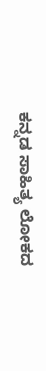ಕನ್ನಡ ಸಾಹಿತ್ಯ ಲೋಕದ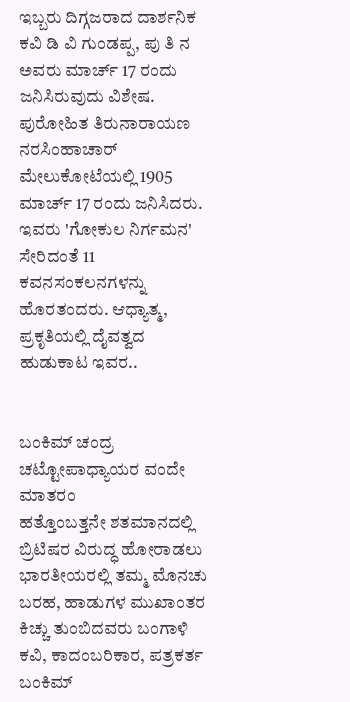ಇಬ್ಬರು ದಿಗ್ಗಜರಾದ ದಾರ್ಶನಿಕ ಕವಿ ಡಿ ವಿ ಗುಂಡಪ್ಪ, ಪು ತಿ ನ ಅವರು ಮಾರ್ಚ್ 17 ರಂದು ಜನಿಸಿರುವುದು ವಿಶೇಷ. ಪುರೋಹಿತ ತಿರುನಾರಾಯಣ ನರಸಿಂಹಾಚಾರ್ ಮೇಲುಕೋಟೆಯಲ್ಲಿ 1905 ಮಾರ್ಚ್ 17 ರಂದು ಜನಿಸಿದರು. ಇವರು 'ಗೋಕುಲ ನಿರ್ಗಮನ' ಸೇರಿದಂತೆ 11 ಕವನಸಂಕಲನಗಳನ್ನು ಹೊರತಂದರು. ಆಧ್ಯಾತ್ಮ, ಪ್ರಕೃತಿಯಲ್ಲಿ ದೈವತ್ವದ ಹುಡುಕಾಟ ಇವರ..


ಬಂಕಿಮ್ ಚಂದ್ರ ಚಟ್ಟೋಪಾಧ್ಯಾಯರ ವಂದೇ ಮಾತರಂ
ಹತ್ತೊಂಬತ್ತನೇ ಶತಮಾನದಲ್ಲಿ ಬ್ರಿಟಿಷರ ವಿರುದ್ಧ ಹೋರಾಡಲು ಭಾರತೀಯರಲ್ಲಿ ತಮ್ಮ ಮೊನಚು ಬರಹ, ಹಾಡುಗಳ ಮುಖಾಂತರ ಕಿಚ್ಚು ತುಂಬಿದವರು ಬಂಗಾಳಿ ಕವಿ, ಕಾದಂಬರಿಕಾರ, ಪತ್ರಕರ್ತ ಬಂಕಿಮ್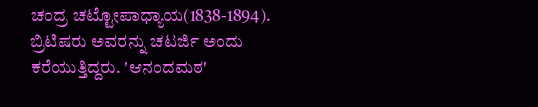ಚಂದ್ರ ಚಟ್ಟೋಪಾಧ್ಯಾಯ(1838-1894). ಬ್ರಿಟಿಷರು ಅವರನ್ನು ಚಟರ್ಜಿ ಅಂದು ಕರೆಯುತ್ತಿದ್ದರು. 'ಆನಂದಮಠ'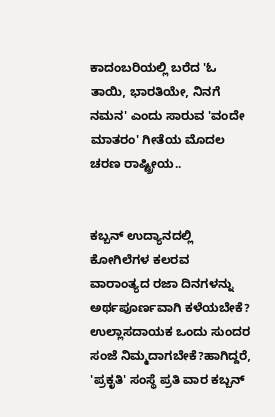ಕಾದಂಬರಿಯಲ್ಲಿ ಬರೆದ 'ಓ ತಾಯಿ, ಭಾರತಿಯೇ, ನಿನಗೆ ನಮನ' ಎಂದು ಸಾರುವ 'ವಂದೇ ಮಾತರಂ' ಗೀತೆಯ ಮೊದಲ ಚರಣ ರಾಷ್ಟ್ರೀಯ..


ಕಬ್ಬನ್ ಉದ್ಯಾನದಲ್ಲಿ ಕೋಗಿಲೆಗಳ ಕಲರವ
ವಾರಾಂತ್ಯದ ರಜಾ ದಿನಗಳನ್ನು ಅರ್ಥಪೂರ್ಣವಾಗಿ ಕಳೆಯಬೇಕೆ? ಉಲ್ಲಾಸದಾಯಕ ಒಂದು ಸುಂದರ ಸಂಜೆ ನಿಮ್ಮದಾಗಬೇಕೆ?ಹಾಗಿದ್ದರೆ, 'ಪ್ರಕೃತಿ' ಸಂಸ್ಥೆ ಪ್ರತಿ ವಾರ ಕಬ್ಬನ್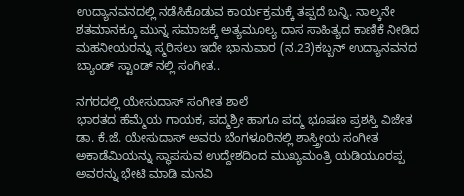ಉದ್ಯಾನವನದಲ್ಲಿ ನಡೆಸಿಕೊಡುವ ಕಾರ್ಯಕ್ರಮಕ್ಕೆ ತಪ್ಪದೆ ಬನ್ನಿ. ನಾಲ್ಕನೇ ಶತಮಾನಕ್ಕೂ ಮುನ್ನ ಸಮಾಜಕ್ಕೆ ಅತ್ಯಮೂಲ್ಯ ದಾಸ ಸಾಹಿತ್ಯದ ಕಾಣಿಕೆ ನೀಡಿದ ಮಹನೀಯರನ್ನು ಸ್ಮರಿಸಲು ಇದೇ ಭಾನುವಾರ (ನ.23)ಕಬ್ಬನ್ ಉದ್ಯಾನವನದ ಬ್ಯಾಂಡ್ ಸ್ಟಾಂಡ್ ನಲ್ಲಿ ಸಂಗೀತ..

ನಗರದಲ್ಲಿ ಯೇಸುದಾಸ್ ಸಂಗೀತ ಶಾಲೆ
ಭಾರತದ ಹೆಮ್ಮೆಯ ಗಾಯಕ, ಪದ್ಮಶ್ರೀ ಹಾಗೂ ಪದ್ಮ ಭೂಷಣ ಪ್ರಶಸ್ತಿ ವಿಜೇತ ಡಾ. ಕೆ.ಜೆ. ಯೇಸುದಾಸ್ ಅವರು ಬೆಂಗಳೂರಿನಲ್ಲಿ ಶಾಸ್ತ್ರೀಯ ಸಂಗೀತ ಅಕಾಡೆಮಿಯನ್ನು ಸ್ಥಾಪಸುವ ಉದ್ದೇಶದಿಂದ ಮುಖ್ಯಮಂತ್ರಿ ಯಡಿಯೂರಪ್ಪ ಅವರನ್ನು ಭೇಟಿ ಮಾಡಿ ಮನವಿ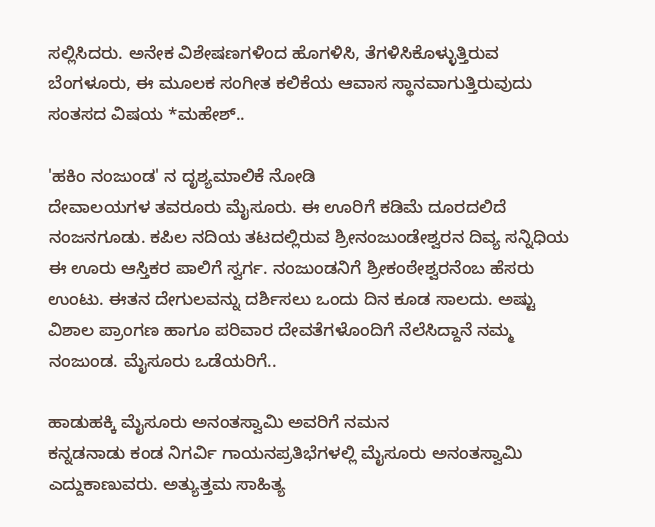ಸಲ್ಲಿಸಿದರು. ಅನೇಕ ವಿಶೇಷಣಗಳಿಂದ ಹೊಗಳಿಸಿ, ತೆಗಳಿಸಿಕೊಳ್ಳುತ್ತಿರುವ ಬೆಂಗಳೂರು, ಈ ಮೂಲಕ ಸಂಗೀತ ಕಲಿಕೆಯ ಆವಾಸ ಸ್ಥಾನವಾಗುತ್ತಿರುವುದು ಸಂತಸದ ವಿಷಯ *ಮಹೇಶ್..

'ಹಕಿಂ ನಂಜುಂಡ' ನ ದೃಶ್ಯಮಾಲಿಕೆ ನೋಡಿ
ದೇವಾಲಯಗಳ ತವರೂರು ಮೈಸೂರು. ಈ ಊರಿಗೆ ಕಡಿಮೆ ದೂರದಲಿದೆ ನಂಜನಗೂಡು. ಕಪಿಲ ನದಿಯ ತಟದಲ್ಲಿರುವ ಶ್ರೀನಂಜುಂಡೇಶ್ವರನ ದಿವ್ಯ ಸನ್ನಿಧಿಯ ಈ ಊರು ಆಸ್ತಿಕರ ಪಾಲಿಗೆ ಸ್ವರ್ಗ. ನಂಜುಂಡನಿಗೆ ಶ್ರೀಕಂಠೇಶ್ವರನೆಂಬ ಹೆಸರು ಉಂಟು. ಈತನ ದೇಗುಲವನ್ನು ದರ್ಶಿಸಲು ಒಂದು ದಿನ ಕೂಡ ಸಾಲದು. ಅಷ್ಟು ವಿಶಾಲ ಪ್ರಾಂಗಣ ಹಾಗೂ ಪರಿವಾರ ದೇವತೆಗಳೊಂದಿಗೆ ನೆಲೆಸಿದ್ದಾನೆ ನಮ್ಮ ನಂಜುಂಡ. ಮೈಸೂರು ಒಡೆಯರಿಗೆ..

ಹಾಡುಹಕ್ಕಿ ಮೈಸೂರು ಅನಂತಸ್ವಾಮಿ ಅವರಿಗೆ ನಮನ
ಕನ್ನಡನಾಡು ಕಂಡ ನಿಗರ್ವಿ ಗಾಯನಪ್ರತಿಭೆಗಳಲ್ಲಿ ಮೈಸೂರು ಅನಂತಸ್ವಾಮಿ ಎದ್ದುಕಾಣುವರು. ಅತ್ಯುತ್ತಮ ಸಾಹಿತ್ಯ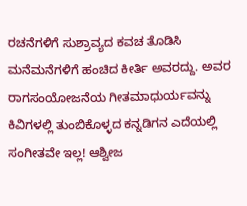ರಚನೆಗಳಿಗೆ ಸುಶ್ರಾವ್ಯದ ಕವಚ ತೊಡಿಸಿ ಮನೆಮನೆಗಳಿಗೆ ಹಂಚಿದ ಕೀರ್ತಿ ಅವರದ್ದು. ಅವರ ರಾಗಸಂಯೋಜನೆಯ ಗೀತಮಾಧುರ್ಯವನ್ನು ಕಿವಿಗಳಲ್ಲಿ ತುಂಬಿಕೊಳ್ಳದ ಕನ್ನಡಿಗನ ಎದೆಯಲ್ಲಿ ಸಂಗೀತವೇ ಇಲ್ಲ! ಆಶ್ವೀಜ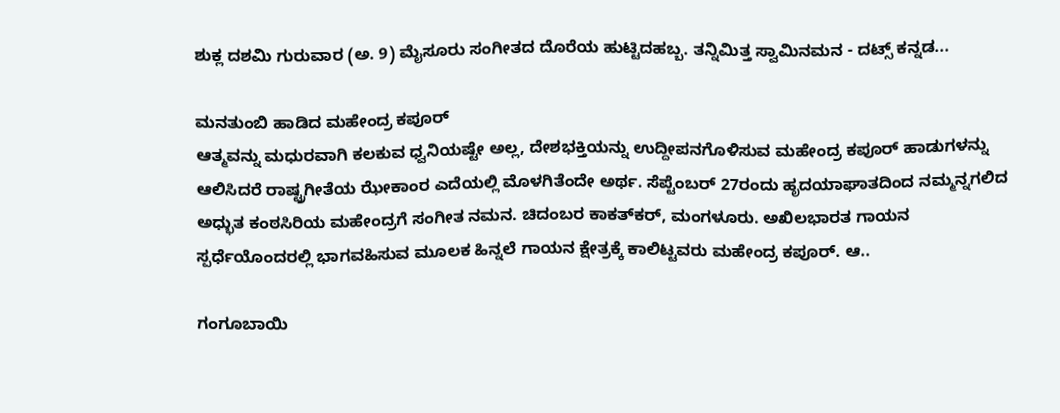ಶುಕ್ಲ ದಶಮಿ ಗುರುವಾರ (ಅ. 9) ಮೈಸೂರು ಸಂಗೀತದ ದೊರೆಯ ಹುಟ್ಟಿದಹಬ್ಬ. ತನ್ನಿಮಿತ್ತ ಸ್ವಾಮಿನಮನ - ದಟ್ಸ್ ಕನ್ನಡ...

ಮನತುಂಬಿ ಹಾಡಿದ ಮಹೇಂದ್ರ ಕಪೂರ್
ಆತ್ಮವನ್ನು ಮಧುರವಾಗಿ ಕಲಕುವ ಧ್ವನಿಯಷ್ಟೇ ಅಲ್ಲ, ದೇಶಭಕ್ತಿಯನ್ನು ಉದ್ದೀಪನಗೊಳಿಸುವ ಮಹೇಂದ್ರ ಕಪೂರ್ ಹಾಡುಗಳನ್ನು ಆಲಿಸಿದರೆ ರಾಷ್ಟ್ರಗೀತೆಯ ಝೇಕಾಂರ ಎದೆಯಲ್ಲಿ ಮೊಳಗಿತೆಂದೇ ಅರ್ಥ. ಸೆಪ್ಟೆಂಬರ್ 27ರಂದು ಹೃದಯಾಘಾತದಿಂದ ನಮ್ಮನ್ನಗಲಿದ ಅಧ್ಭುತ ಕಂಠಸಿರಿಯ ಮಹೇಂದ್ರಗೆ ಸಂಗೀತ ನಮನ. ಚಿದಂಬರ ಕಾಕತ್‌ಕರ್, ಮಂಗಳೂರು. ಅಖಿಲಭಾರತ ಗಾಯನ ಸ್ಪರ್ಧೆಯೊಂದರಲ್ಲಿ ಭಾಗವಹಿಸುವ ಮೂಲಕ ಹಿನ್ನಲೆ ಗಾಯನ ಕ್ಷೇತ್ರಕ್ಕೆ ಕಾಲಿಟ್ಟವರು ಮಹೇಂದ್ರ ಕಪೂರ್. ಆ..

ಗಂಗೂಬಾಯಿ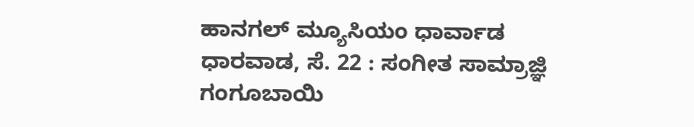ಹಾನಗಲ್ ಮ್ಯೂಸಿಯಂ ಧಾರ್ವಾಡ
ಧಾರವಾಡ, ಸೆ. 22 : ಸಂಗೀತ ಸಾಮ್ರಾಜ್ಞಿ ಗಂಗೂಬಾಯಿ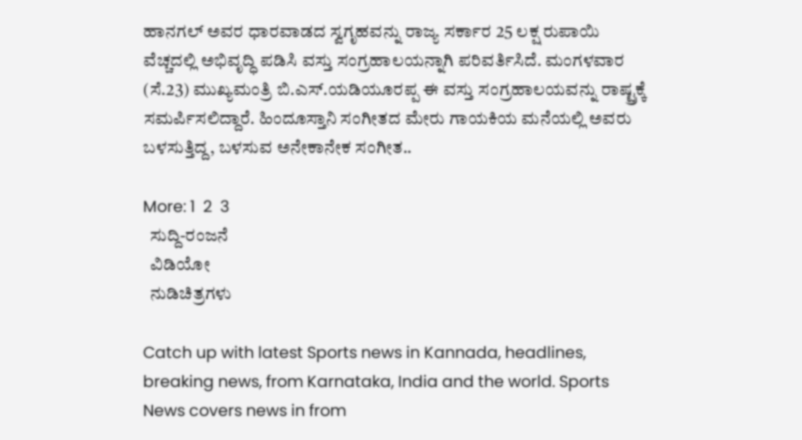ಹಾನಗಲ್ ಅವರ ಧಾರವಾಡದ ಸ್ವಗೃಹವನ್ನು ರಾಜ್ಯ ಸರ್ಕಾರ 25 ಲಕ್ಷ ರುಪಾಯಿ ವೆಚ್ಚದಲ್ಲಿ ಅಭಿವೃದ್ಧಿ ಪಡಿಸಿ ವಸ್ತು ಸಂಗ್ರಹಾಲಯನ್ನಾಗಿ ಪರಿವರ್ತಿಸಿದೆ. ಮಂಗಳವಾರ (ಸೆ.23) ಮುಖ್ಯಮಂತ್ರಿ ಬಿ.ಎಸ್.ಯಡಿಯೂರಪ್ಪ ಈ ವಸ್ತು ಸಂಗ್ರಹಾಲಯವನ್ನು ರಾಷ್ಟ್ರಕ್ಕೆ ಸಮರ್ಪಿಸಲಿದ್ದಾರೆ. ಹಿಂದೂಸ್ತಾನಿ ಸಂಗೀತದ ಮೇರು ಗಾಯಕಿಯ ಮನೆಯಲ್ಲಿ ಅವರು ಬಳಸುತ್ತಿದ್ದ, ಬಳಸುವ ಅನೇಕಾನೇಕ ಸಂಗೀತ..

More: 1  2  3
  ಸುದ್ದಿ-ರಂಜನೆ
  ವಿಡಿಯೋ
  ನುಡಿಚಿತ್ರಗಳು

Catch up with latest Sports news in Kannada, headlines, breaking news, from Karnataka, India and the world. Sports News covers news in from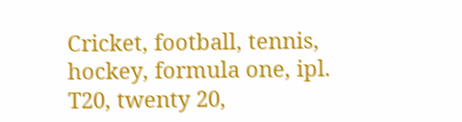Cricket, football, tennis, hockey, formula one, ipl. T20, twenty 20,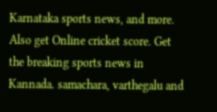Karnataka sports news, and more. Also get Online cricket score. Get the breaking sports news in Kannada. samachara, varthegalu and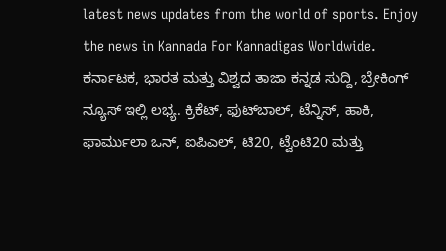latest news updates from the world of sports. Enjoy the news in Kannada For Kannadigas Worldwide. ಕರ್ನಾಟಕ, ಭಾರತ ಮತ್ತು ವಿಶ್ವದ ತಾಜಾ ಕನ್ನಡ ಸುದ್ದಿ, ಬ್ರೇಕಿಂಗ್ ನ್ಯೂಸ್ ಇಲ್ಲಿ ಲಭ್ಯ. ಕ್ರಿಕೆಟ್, ಫುಟ್‌ಬಾಲ್, ಟೆನ್ನಿಸ್, ಹಾಕಿ, ಫಾರ್ಮುಲಾ ಒನ್, ಐಪಿಎಲ್, ಟಿ20, ಟ್ವೆಂಟಿ20 ಮತ್ತು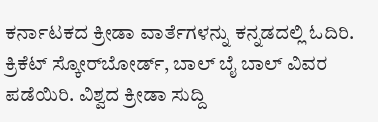ಕರ್ನಾಟಕದ ಕ್ರೀಡಾ ವಾರ್ತೆಗಳನ್ನು ಕನ್ನಡದಲ್ಲಿ ಓದಿರಿ. ಕ್ರಿಕೆಟ್ ಸ್ಕೋರ್‌ಬೋರ್ಡ್, ಬಾಲ್ ಬೈ ಬಾಲ್ ವಿವರ ಪಡೆಯಿರಿ. ವಿಶ್ವದ ಕ್ರೀಡಾ ಸುದ್ದಿ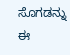ಸೊಗಡನ್ನು ಈ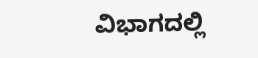ವಿಭಾಗದಲ್ಲಿ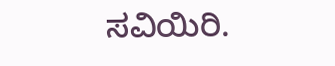ಸವಿಯಿರಿ.